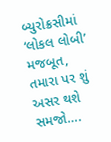બ્યુરોક્રસીમાં ‘લોકલ લોબી’ મજબૂત, તમારા પર શું અસર થશે સમજો….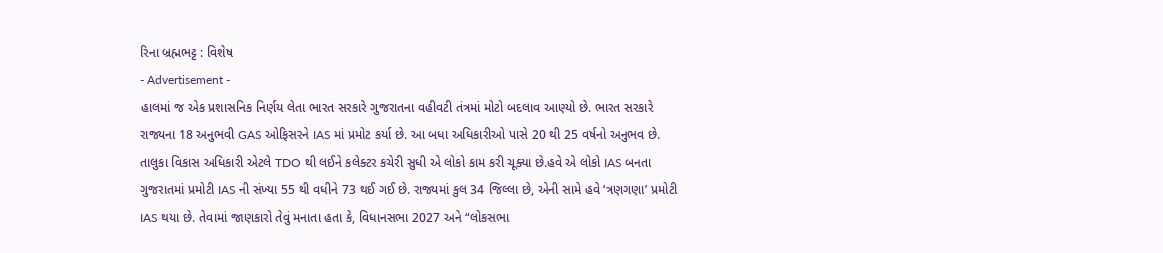રિના બ્રહ્મભટ્ટ : વિશેષ
- Advertisement -
હાલમાં જ એક પ્રશાસનિક નિર્ણય લેતા ભારત સરકારે ગુજરાતના વહીવટી તંત્રમાં મોટો બદલાવ આણ્યો છે. ભારત સરકારે રાજ્યના 18 અનુભવી GAS ઓફિસરને IAS માં પ્રમોટ કર્યા છે. આ બધા અધિકારીઓ પાસે 20 થી 25 વર્ષનો અનુભવ છે. તાલુકા વિકાસ અધિકારી એટલે TDO થી લઈને કલેક્ટર કચેરી સુધી એ લોકો કામ કરી ચૂક્યા છે.હવે એ લોકો IAS બનતા ગુજરાતમાં પ્રમોટી IAS ની સંખ્યા 55 થી વધીને 73 થઈ ગઈ છે. રાજ્યમાં કુલ 34 જિલ્લા છે, એની સામે હવે ‘ત્રણગણા’ પ્રમોટી IAS થયા છે. તેવામાં જાણકારો તેવું મનાતા હતા કે, વિધાનસભા 2027 અને “લોકસભા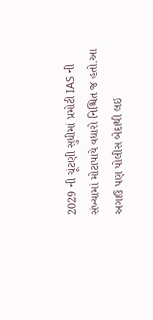2029 ની ચૂંટણી સુધીમાં પ્રમોટી IAS ની સંખ્યામાં મોટાપાયે વધારો નિશ્ચિત જ હતો.આ અગાઉ પણ પોલીસ બેદાથી લઇ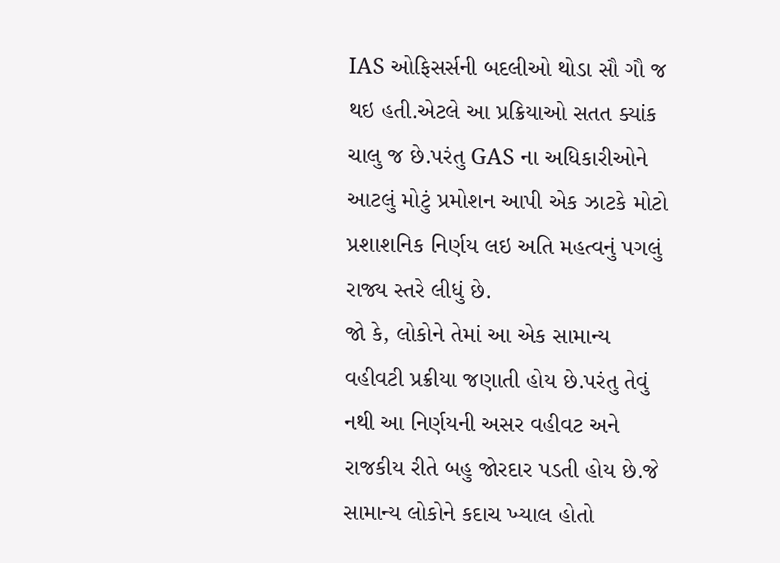IAS ઓફિસર્સની બદલીઓ થોડા સૌ ગૌ જ થઇ હતી.એટલે આ પ્રક્રિયાઓ સતત ક્યાંક ચાલુ જ છે.પરંતુ GAS ના અધિકારીઓને આટલું મોટું પ્રમોશન આપી એક ઝાટકે મોટો પ્રશાશનિક નિર્ણય લઇ અતિ મહત્વનું પગલું રાજ્ય સ્તરે લીધું છે.
જો કે, લોકોને તેમાં આ એક સામાન્ય વહીવટી પ્રક્રીયા જણાતી હોય છે.પરંતુ તેવું નથી આ નિર્ણયની અસર વહીવટ અને રાજકીય રીતે બહુ જોરદાર પડતી હોય છે.જે સામાન્ય લોકોને કદાચ ખ્યાલ હોતો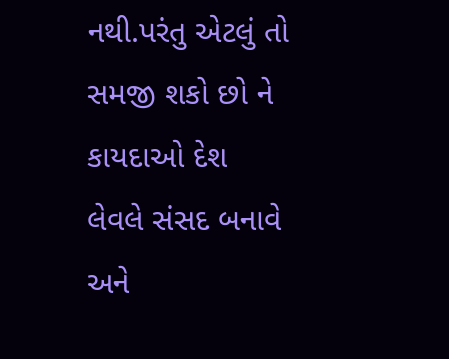નથી.પરંતુ એટલું તો સમજી શકો છો ને કાયદાઓ દેશ લેવલે સંસદ બનાવે અને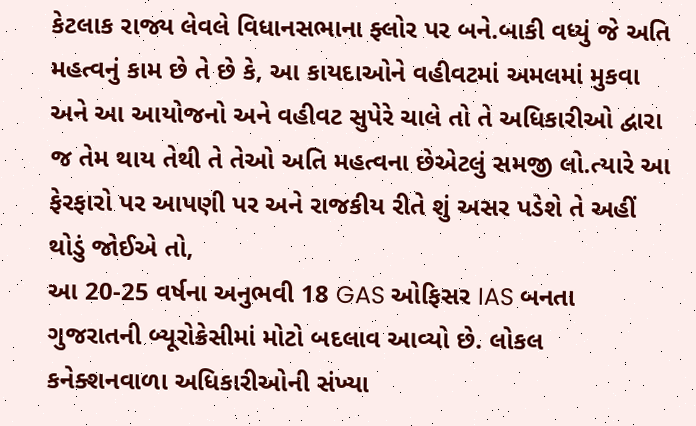કેટલાક રાજ્ય લેવલે વિધાનસભાના ફ્લોર પર બને.બાકી વધ્યું જે અતિ મહત્વનું કામ છે તે છે કે, આ કાયદાઓને વહીવટમાં અમલમાં મુકવા અને આ આયોજનો અને વહીવટ સુપેરે ચાલે તો તે અધિકારીઓ દ્વારા જ તેમ થાય તેથી તે તેઓ અતિ મહત્વના છેએટલું સમજી લો.ત્યારે આ ફેરફારો પર આપણી પર અને રાજકીય રીતે શું અસર પડેશે તે અહીં થોડું જોઈએ તો,
આ 20-25 વર્ષના અનુભવી 18 GAS ઓફિસર IAS બનતા ગુજરાતની બ્યૂરોક્રેસીમાં મોટો બદલાવ આવ્યો છે. લોકલ કનેક્શનવાળા અધિકારીઓની સંખ્યા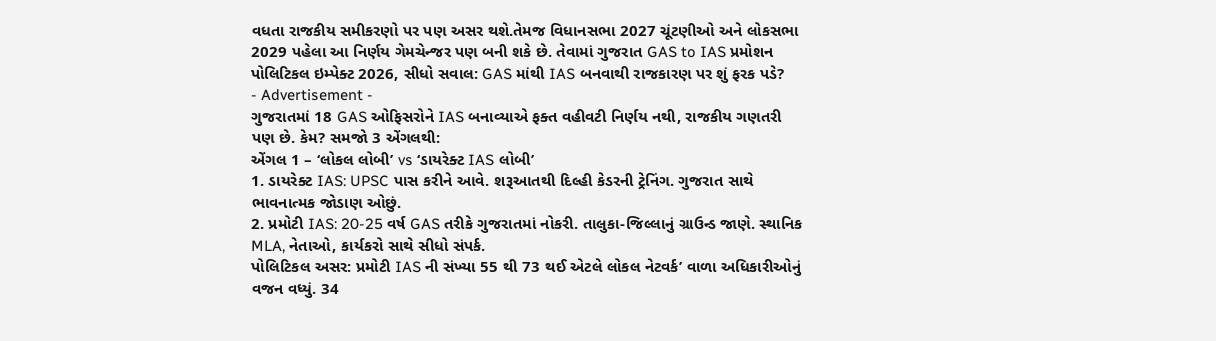વધતા રાજકીય સમીકરણો પર પણ અસર થશે.તેમજ વિધાનસભા 2027 ચૂંટણીઓ અને લોકસભા 2029 પહેલા આ નિર્ણય ગેમચેન્જર પણ બની શકે છે. તેવામાં ગુજરાત GAS to IAS પ્રમોશન પોલિટિકલ ઇમ્પેક્ટ 2026, સીધો સવાલ: GAS માંથી IAS બનવાથી રાજકારણ પર શું ફરક પડે?
- Advertisement -
ગુજરાતમાં 18 GAS ઓફિસરોને IAS બનાવ્યાએ ફક્ત વહીવટી નિર્ણય નથી, રાજકીય ગણતરી પણ છે. કેમ? સમજો 3 એંગલથી:
એંગલ 1 – ‘લોકલ લોબી’ vs ‘ડાયરેક્ટ IAS લોબી’
1. ડાયરેક્ટ IAS: UPSC પાસ કરીને આવે. શરૂઆતથી દિલ્હી કેડરની ટ્રેનિંગ. ગુજરાત સાથે ભાવનાત્મક જોડાણ ઓછું.
2. પ્રમોટી IAS: 20-25 વર્ષ GAS તરીકે ગુજરાતમાં નોકરી. તાલુકા-જિલ્લાનું ગ્રાઉન્ડ જાણે. સ્થાનિક MLA, નેતાઓ, કાર્યકરો સાથે સીધો સંપર્ક.
પોલિટિકલ અસર: પ્રમોટી IAS ની સંખ્યા 55 થી 73 થઈ એટલે લોકલ નેટવર્ક’ વાળા અધિકારીઓનું વજન વધ્યું. 34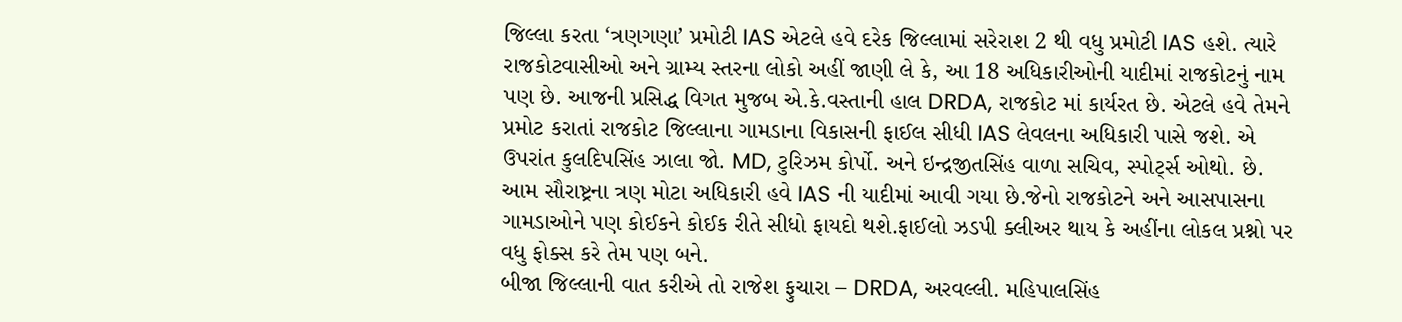જિલ્લા કરતા ‘ત્રણગણા’ પ્રમોટી IAS એટલે હવે દરેક જિલ્લામાં સરેરાશ 2 થી વધુ પ્રમોટી IAS હશે. ત્યારે રાજકોટવાસીઓ અને ગ્રામ્ય સ્તરના લોકો અહીં જાણી લે કે, આ 18 અધિકારીઓની યાદીમાં રાજકોટનું નામ પણ છે. આજની પ્રસિદ્ધ વિગત મુજબ એ.કે.વસ્તાની હાલ DRDA, રાજકોટ માં કાર્યરત છે. એટલે હવે તેમને પ્રમોટ કરાતાં રાજકોટ જિલ્લાના ગામડાના વિકાસની ફાઈલ સીધી IAS લેવલના અધિકારી પાસે જશે. એ ઉપરાંત કુલદિપસિંહ ઝાલા જો. MD, ટુરિઝમ કોર્પો. અને ઇન્દ્રજીતસિંહ વાળા સચિવ, સ્પોર્ટ્સ ઓથો. છે. આમ સૌરાષ્ટ્રના ત્રણ મોટા અધિકારી હવે IAS ની યાદીમાં આવી ગયા છે.જેનો રાજકોટને અને આસપાસના ગામડાઓને પણ કોઈકને કોઈક રીતે સીધો ફાયદો થશે.ફાઈલો ઝડપી ક્લીઅર થાય કે અહીંના લોકલ પ્રશ્નો પર વધુ ફોક્સ કરે તેમ પણ બને.
બીજા જિલ્લાની વાત કરીએ તો રાજેશ ફુચારા – DRDA, અરવલ્લી. મહિપાલસિંહ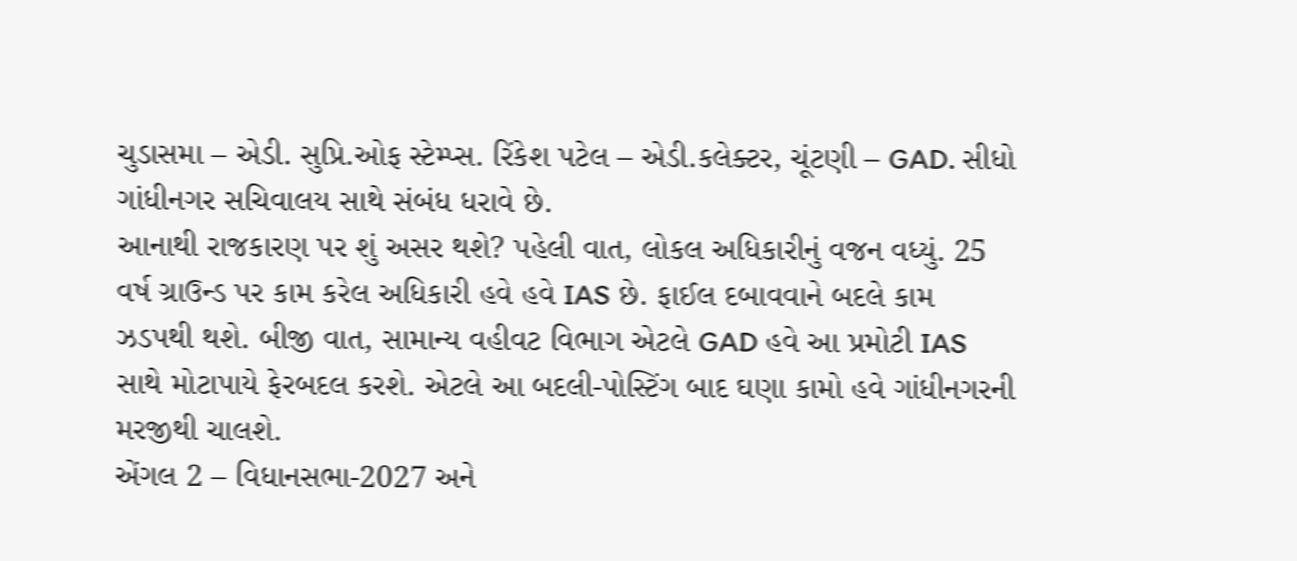ચુડાસમા – એડી. સુપ્રિ.ઓફ સ્ટેમ્પ્સ. રિંકેશ પટેલ – એડી.કલેક્ટર, ચૂંટણી – GAD. સીધો ગાંધીનગર સચિવાલય સાથે સંબંધ ધરાવે છે.
આનાથી રાજકારણ પર શું અસર થશે? પહેલી વાત, લોકલ અધિકારીનું વજન વધ્યું. 25 વર્ષ ગ્રાઉન્ડ પર કામ કરેલ અધિકારી હવે હવે IAS છે. ફાઈલ દબાવવાને બદલે કામ ઝડપથી થશે. બીજી વાત, સામાન્ય વહીવટ વિભાગ એટલે GAD હવે આ પ્રમોટી IAS સાથે મોટાપાયે ફેરબદલ કરશે. એટલે આ બદલી-પોસ્ટિંગ બાદ ઘણા કામો હવે ગાંધીનગરની મરજીથી ચાલશે.
એંગલ 2 – વિધાનસભા-2027 અને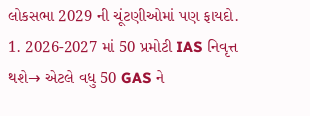લોકસભા 2029 ની ચૂંટણીઓમાં પણ ફાયદો.
1. 2026-2027 માં 50 પ્રમોટી IAS નિવૃત્ત થશે→ એટલે વધુ 50 GAS ને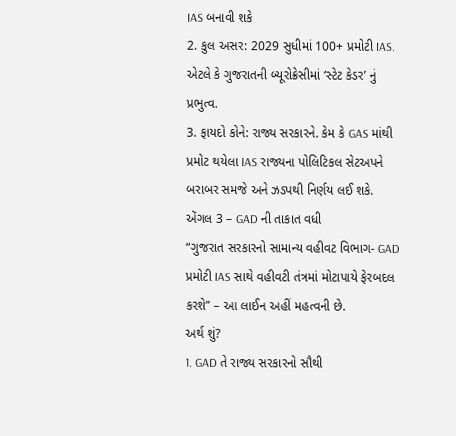IAS બનાવી શકે
2. કુલ અસર: 2029 સુધીમાં 100+ પ્રમોટી IAS. એટલે કે ગુજરાતની બ્યૂરોક્રેસીમાં ‘સ્ટેટ કેડર’ નું પ્રભુત્વ.
3. ફાયદો કોને: રાજ્ય સરકારને. કેમ કે GAS માંથી પ્રમોટ થયેલા IAS રાજ્યના પોલિટિકલ સેટઅપને બરાબર સમજે અને ઝડપથી નિર્ણય લઈ શકે.
એંગલ 3 – GAD ની તાકાત વધી
“ગુજરાત સરકારનો સામાન્ય વહીવટ વિભાગ- GAD પ્રમોટી IAS સાથે વહીવટી તંત્રમાં મોટાપાયે ફેરબદલ કરશે” – આ લાઈન અહીં મહત્વની છે.
અર્થ શું?
1. GAD તે રાજ્ય સરકારનો સૌથી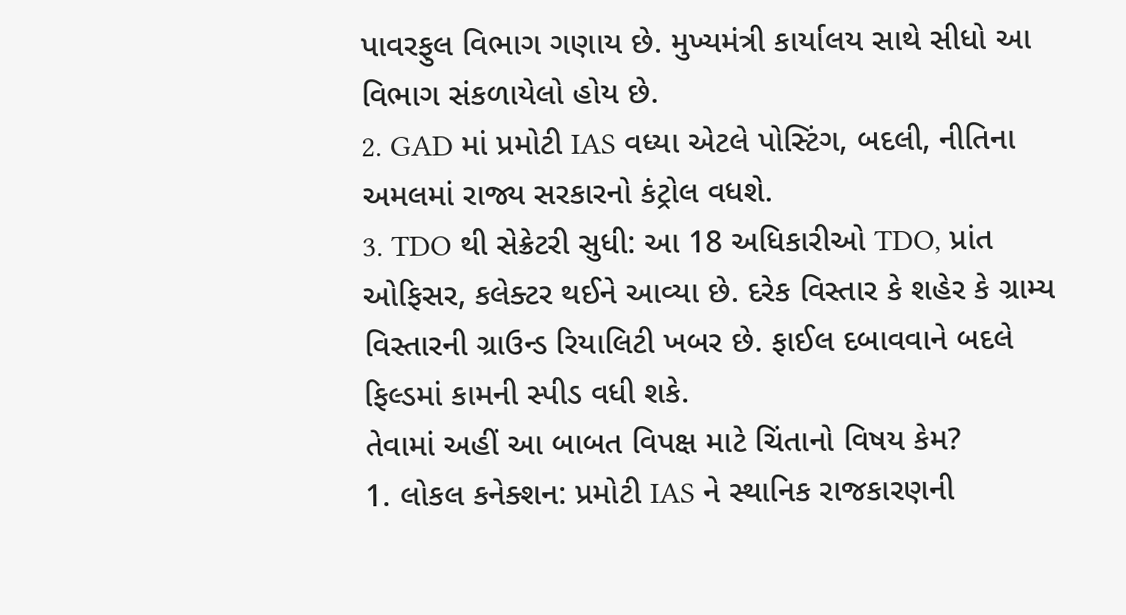પાવરફુલ વિભાગ ગણાય છે. મુખ્યમંત્રી કાર્યાલય સાથે સીધો આ વિભાગ સંકળાયેલો હોય છે.
2. GAD માં પ્રમોટી IAS વધ્યા એટલે પોસ્ટિંગ, બદલી, નીતિના અમલમાં રાજ્ય સરકારનો કંટ્રોલ વધશે.
3. TDO થી સેક્રેટરી સુધી: આ 18 અધિકારીઓ TDO, પ્રાંત ઓફિસર, કલેક્ટર થઈને આવ્યા છે. દરેક વિસ્તાર કે શહેર કે ગ્રામ્ય વિસ્તારની ગ્રાઉન્ડ રિયાલિટી ખબર છે. ફાઈલ દબાવવાને બદલે ફિલ્ડમાં કામની સ્પીડ વધી શકે.
તેવામાં અહીં આ બાબત વિપક્ષ માટે ચિંતાનો વિષય કેમ?
1. લોકલ કનેક્શન: પ્રમોટી IAS ને સ્થાનિક રાજકારણની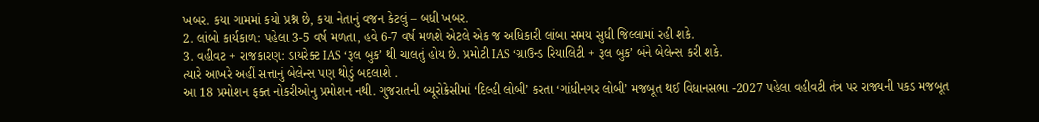ખબર. કયા ગામમાં કયો પ્રશ્ન છે, કયા નેતાનું વજન કેટલું – બધી ખબર.
2. લાંબો કાર્યકાળ: પહેલા 3-5 વર્ષ મળતા, હવે 6-7 વર્ષ મળશે એટલે એક જ અધિકારી લાંબા સમય સુધી જિલ્લામાં રહી શકે.
3. વહીવટ + રાજકારણ: ડાયરેક્ટ IAS ‘રૂલ બુક’ થી ચાલતું હોય છે. પ્રમોટી IAS ‘ગ્રાઉન્ડ રિયાલિટી + રૂલ બુક’ બંને બેલેન્સ કરી શકે.
ત્યારે આખરે અહીં સત્તાનું બેલેન્સ પણ થોડું બદલાશે .
આ 18 પ્રમોશન ફક્ત નોકરીઓનુ પ્રમોશન નથી. ગુજરાતની બ્યૂરોક્રેસીમાં ‘દિલ્હી લોબી’ કરતા ‘ગાંધીનગર લોબી’ મજબૂત થઈ વિધાનસભા -2027 પહેલા વહીવટી તંત્ર પર રાજ્યની પકડ મજબૂત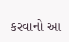કરવાનો આ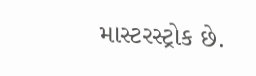માસ્ટરસ્ટ્રોક છે.